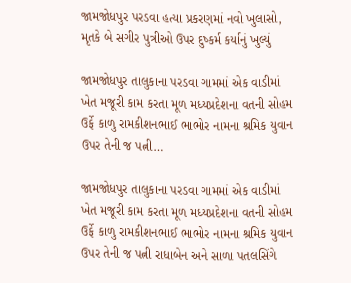જામજોધપુર પરડવા હત્યા પ્રકરણમાં નવો ખુલાસો, મૃતકે બે સગીર પુત્રીઓ ઉપર દુષ્કર્મ કર્યાનું ખુલ્યું

જામજોધપુર તાલુકાના પરડવા ગામમાં એક વાડીમાં ખેત મજૂરી કામ કરતા મૂળ મધ્યપ્રદેશના વતની સોહમ ઉર્ફે કાળુ રામકીશનભાઈ ભાભોર નામના શ્રમિક યુવાન ઉપર તેની જ પત્ની…

જામજોધપુર તાલુકાના પરડવા ગામમાં એક વાડીમાં ખેત મજૂરી કામ કરતા મૂળ મધ્યપ્રદેશના વતની સોહમ ઉર્ફે કાળુ રામકીશનભાઈ ભાભોર નામના શ્રમિક યુવાન ઉપર તેની જ પત્ની રાધાબેન અને સાળા પતલસિંગે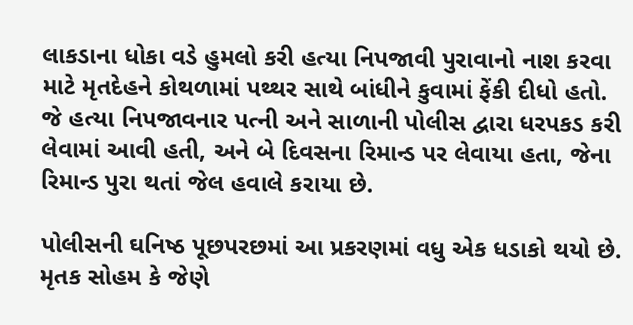લાકડાના ધોકા વડે હુમલો કરી હત્યા નિપજાવી પુરાવાનો નાશ કરવા માટે મૃતદેહને કોથળામાં પથ્થર સાથે બાંધીને કુવામાં ફેંકી દીધો હતો. જે હત્યા નિપજાવનાર પત્ની અને સાળાની પોલીસ દ્વારા ધરપકડ કરી લેવામાં આવી હતી, અને બે દિવસના રિમાન્ડ પર લેવાયા હતા, જેના રિમાન્ડ પુરા થતાં જેલ હવાલે કરાયા છે.

પોલીસની ઘનિષ્ઠ પૂછપરછમાં આ પ્રકરણમાં વધુ એક ધડાકો થયો છે. મૃતક સોહમ કે જેણે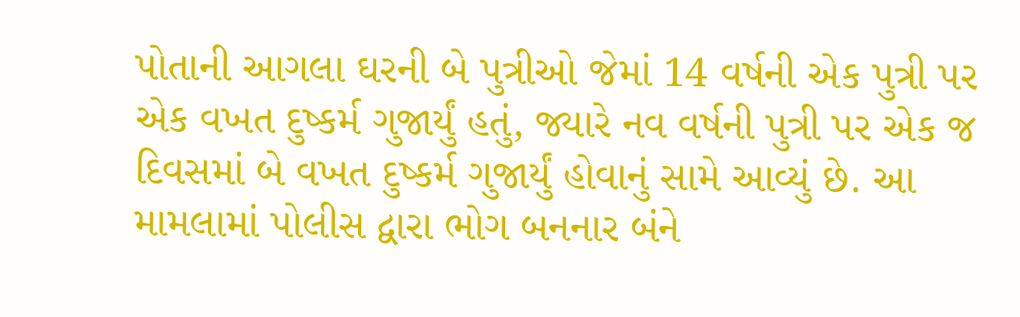પોતાની આગલા ઘરની બે પુત્રીઓ જેમાં 14 વર્ષની એક પુત્રી પર એક વખત દુષ્કર્મ ગુજાર્યું હતું, જ્યારે નવ વર્ષની પુત્રી પર એક જ દિવસમાં બે વખત દુષ્કર્મ ગુજાર્યું હોવાનું સામે આવ્યું છે. આ મામલામાં પોલીસ દ્વારા ભોગ બનનાર બંને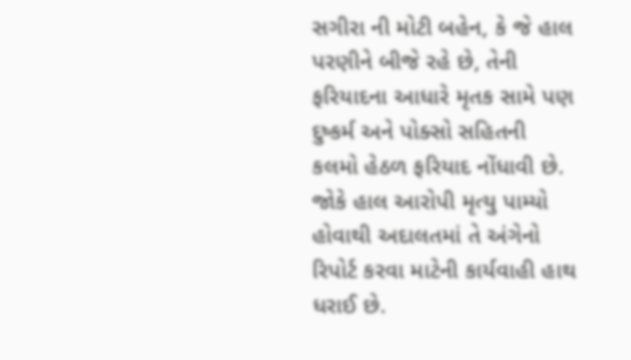સગીરા ની મોટી બહેન, કે જે હાલ પરણીને બીજે રહે છે, તેની ફરિયાદના આધારે મૃતક સામે પણ દુષ્કર્મ અને પોક્સો સહિતની કલમો હેઠળ ફરિયાદ નોંધાવી છે. જોકે હાલ આરોપી મૃત્યુ પામ્યો હોવાથી અદાલતમાં તે અંગેનો રિપોર્ટ કરવા માટેની કાર્યવાહી હાથ ધરાઈ છે.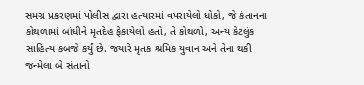સમગ્ર પ્રકરણમાં પોલીસ દ્વારા હત્યારમાં વપરાયેલો ધોકો, જે કંતાનના કોથળામાં બાંધીને મૃતદેહ ફેકાયેલો હતો, તે કોથળો, અન્ય કેટલુંક સાહિત્ય કબજે કર્યું છે. જયારે મૃતક શ્રમિક યુવાન અને તેના થકી જન્મેલા બે સંતાનો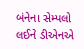બંનેના સેમ્પલો લઈને ડીએનએ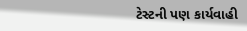ટેસ્ટની પણ કાર્યવાહી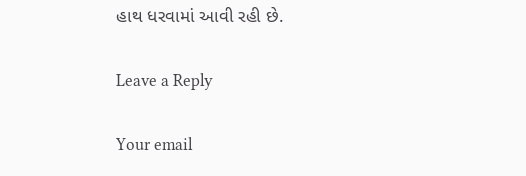હાથ ધરવામાં આવી રહી છે.

Leave a Reply

Your email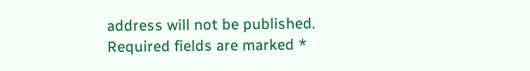address will not be published. Required fields are marked *